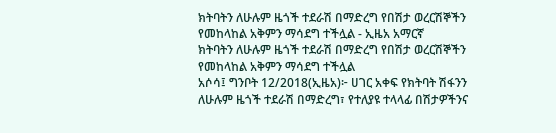ክትባትን ለሁሉም ዜጎች ተደራሽ በማድረግ የበሽታ ወረርሽኞችን የመከላከል አቅምን ማሳደግ ተችሏል - ኢዜአ አማርኛ
ክትባትን ለሁሉም ዜጎች ተደራሽ በማድረግ የበሽታ ወረርሽኞችን የመከላከል አቅምን ማሳደግ ተችሏል
አሶሳ፤ ግንቦት 12/2018(ኢዜአ)፦ ሀገር አቀፍ የክትባት ሽፋንን ለሁሉም ዜጎች ተደራሽ በማድረግ፣ የተለያዩ ተላላፊ በሽታዎችንና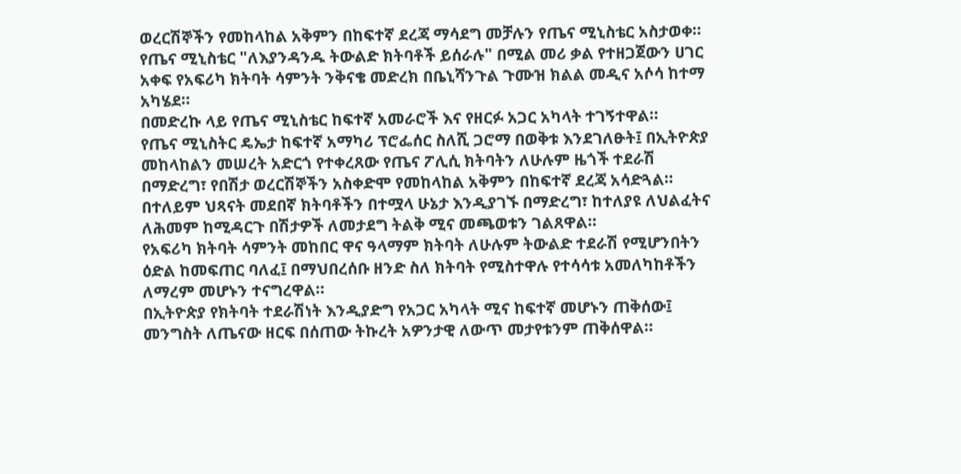ወረርሽኞችን የመከላከል አቅምን በከፍተኛ ደረጃ ማሳደግ መቻሉን የጤና ሚኒስቴር አስታወቀ።
የጤና ሚኒስቴር "ለእያንዳንዱ ትውልድ ክትባቶች ይሰራሉ" በሚል መሪ ቃል የተዘጋጀውን ሀገር አቀፍ የአፍሪካ ክትባት ሳምንት ንቅናቄ መድረክ በቤኒሻንጉል ጉሙዝ ክልል መዲና አሶሳ ከተማ አካሄደ።
በመድረኩ ላይ የጤና ሚኒስቴር ከፍተኛ አመራሮች እና የዘርፉ አጋር አካላት ተገኝተዋል።
የጤና ሚኒስትር ዴኤታ ከፍተኛ አማካሪ ፕሮፌሰር ስለሺ ጋሮማ በወቅቱ እንደገለፁት፤ በኢትዮጵያ መከላከልን መሠረት አድርጎ የተቀረጸው የጤና ፖሊሲ ክትባትን ለሁሉም ዜጎች ተደራሽ በማድረግ፣ የበሽታ ወረርሽኞችን አስቀድሞ የመከላከል አቅምን በከፍተኛ ደረጃ አሳድጓል።
በተለይም ህጻናት መደበኛ ክትባቶችን በተሟላ ሁኔታ እንዲያገኙ በማድረግ፣ ከተለያዩ ለህልፈትና ለሕመም ከሚዳርጉ በሽታዎች ለመታደግ ትልቅ ሚና መጫወቱን ገልጸዋል።
የአፍሪካ ክትባት ሳምንት መከበር ዋና ዓላማም ክትባት ለሁሉም ትውልድ ተደራሽ የሚሆንበትን ዕድል ከመፍጠር ባለፈ፤ በማህበረሰቡ ዘንድ ስለ ክትባት የሚስተዋሉ የተሳሳቱ አመለካከቶችን ለማረም መሆኑን ተናግረዋል።
በኢትዮጵያ የክትባት ተደራሽነት እንዲያድግ የአጋር አካላት ሚና ከፍተኛ መሆኑን ጠቅሰው፤ መንግስት ለጤናው ዘርፍ በሰጠው ትኩረት አዎንታዊ ለውጥ መታየቱንም ጠቅሰዋል።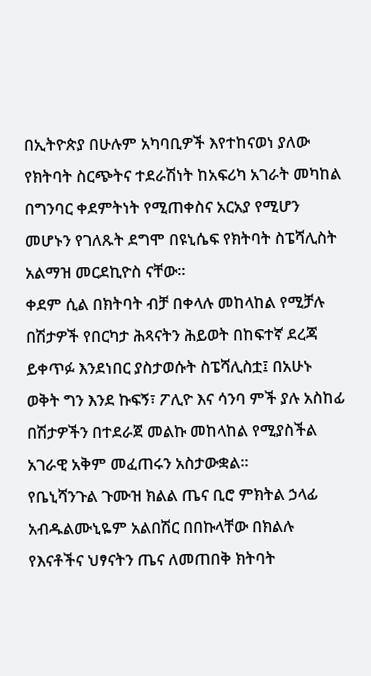በኢትዮጵያ በሁሉም አካባቢዎች እየተከናወነ ያለው የክትባት ስርጭትና ተደራሽነት ከአፍሪካ አገራት መካከል በግንባር ቀደምትነት የሚጠቀስና አርአያ የሚሆን መሆኑን የገለጹት ደግሞ በዩኒሴፍ የክትባት ስፔሻሊስት አልማዝ መርደኪዮስ ናቸው።
ቀደም ሲል በክትባት ብቻ በቀላሉ መከላከል የሚቻሉ በሽታዎች የበርካታ ሕጻናትን ሕይወት በከፍተኛ ደረጃ ይቀጥፉ እንደነበር ያስታወሱት ስፔሻሊስቷ፤ በአሁኑ ወቅት ግን እንደ ኩፍኝ፣ ፖሊዮ እና ሳንባ ምች ያሉ አስከፊ በሽታዎችን በተደራጀ መልኩ መከላከል የሚያስችል አገራዊ አቅም መፈጠሩን አስታውቋል።
የቤኒሻንጉል ጉሙዝ ክልል ጤና ቢሮ ምክትል ኃላፊ አብዱልሙኒዬም አልበሽር በበኩላቸው በክልሉ የእናቶችና ህፃናትን ጤና ለመጠበቅ ክትባት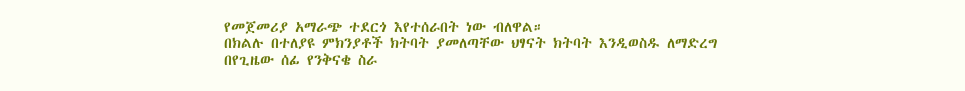የመጀመሪያ አማራጭ ተደርጎ እየተሰራበት ነው ብለዋል።
በክልሉ በተለያዩ ምክንያቶች ክትባት ያመለጣቸው ህፃናት ክትባት እንዲወስዱ ለማድረግ በየጊዜው ሰፊ የንቅናቄ ስራ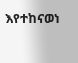እየተከናወነ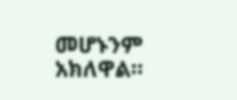መሆኑንም አክለዋል።